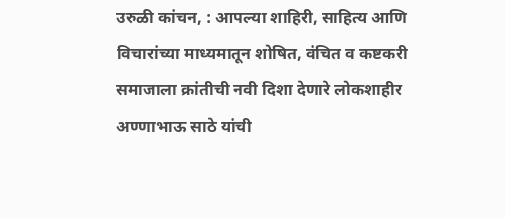उरुळी कांचन, : आपल्या शाहिरी, साहित्य आणि विचारांच्या माध्यमातून शोषित, वंचित व कष्टकरी समाजाला क्रांतीची नवी दिशा देणारे लोकशाहीर अण्णाभाऊ साठे यांची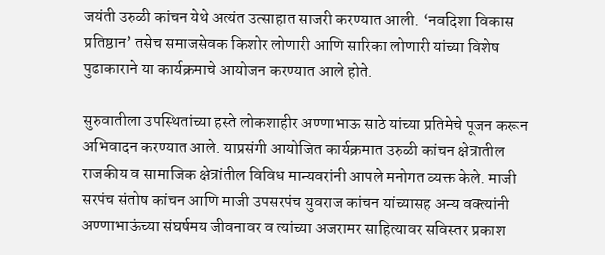जयंती उरुळी कांचन येथे अत्यंत उत्साहात साजरी करण्यात आली. ‘नवदिशा विकास प्रतिष्ठान’ तसेच समाजसेवक किशोर लोणारी आणि सारिका लोणारी यांच्या विशेष पुढाकाराने या कार्यक्रमाचे आयोजन करण्यात आले होते.

सुरुवातीला उपस्थितांच्या हस्ते लोकशाहीर अण्णाभाऊ साठे यांच्या प्रतिमेचे पूजन करून अभिवादन करण्यात आले. याप्रसंगी आयोजित कार्यक्रमात उरुळी कांचन क्षेत्रातील राजकीय व सामाजिक क्षेत्रांतील विविध मान्यवरांनी आपले मनोगत व्यक्त केले. माजी सरपंच संतोष कांचन आणि माजी उपसरपंच युवराज कांचन यांच्यासह अन्य वक्त्यांनी अण्णाभाऊंच्या संघर्षमय जीवनावर व त्यांच्या अजरामर साहित्यावर सविस्तर प्रकाश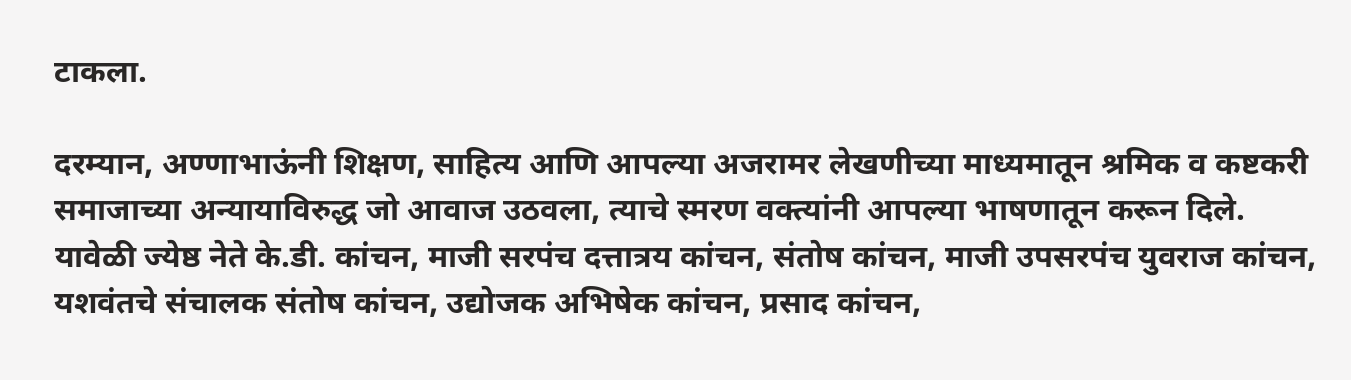टाकला.

दरम्यान, अण्णाभाऊंनी शिक्षण, साहित्य आणि आपल्या अजरामर लेखणीच्या माध्यमातून श्रमिक व कष्टकरी समाजाच्या अन्यायाविरुद्ध जो आवाज उठवला, त्याचे स्मरण वक्त्यांनी आपल्या भाषणातून करून दिले.
यावेळी ज्येष्ठ नेते के.डी. कांचन, माजी सरपंच दत्तात्रय कांचन, संतोष कांचन, माजी उपसरपंच युवराज कांचन, यशवंतचे संचालक संतोष कांचन, उद्योजक अभिषेक कांचन, प्रसाद कांचन,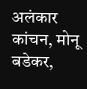अलंकार कांचन, मोनू बडेकर,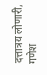दत्तात्रय लोणारी, गणेश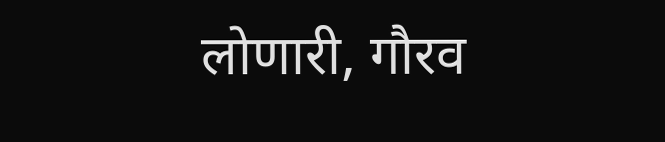लोणारी, गौरव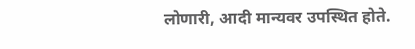लोणारी, आदी मान्यवर उपस्थित होते.